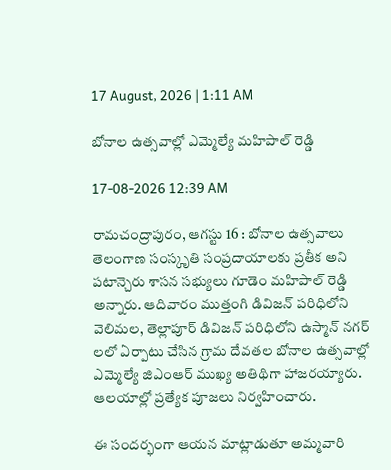17 August, 2026 | 1:11 AM

బోనాల ఉత్సవాల్లో ఎమ్మెల్యే మహిపాల్ రెడ్డి

17-08-2026 12:39 AM

రామచంద్రాపురం, ఆగస్టు 16 : బోనాల ఉత్సవాలు తెలంగాణ సంస్కృతి సంప్రదాయాలకు ప్రతీక అని పటాన్చెరు శాసన సభ్యులు గూడెం మహిపాల్ రెడ్డి అన్నారు. ఆదివారం ముత్తంగి డివిజన్ పరిధిలోని వెలిమల, తెల్లాపూర్ డివిజన్ పరిధిలోని ఉస్మాన్ నగర్ లలో ఏర్పాటు చేసిన గ్రామ దేవతల బోనాల ఉత్సవాల్లో ఎమ్మెల్యే జిఎంఆర్ ముఖ్య అతిథిగా హాజరయ్యారు. ఆలయాల్లో ప్రత్యేక పూజలు నిర్వహించారు.

ఈ సందర్భంగా ఆయన మాట్లాడుతూ అమ్మవారి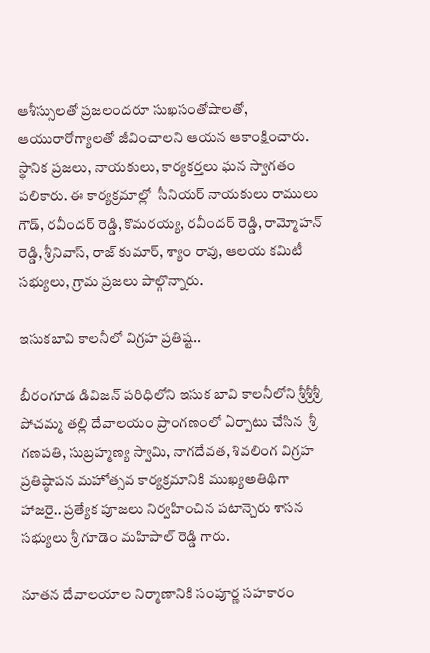ఆశీస్సులతో ప్రజలందరూ సుఖసంతోషాలతో, ఆయురారోగ్యాలతో జీవించాలని ఆయన ఆకాంక్షించారు.  స్థానిక ప్రజలు, నాయకులు, కార్యకర్తలు ఘన స్వాగతం పలికారు. ఈ కార్యక్రమాల్లో  సీనియర్ నాయకులు రాములు గౌడ్, రవీందర్ రెడ్డి, కొమరయ్య, రవీందర్ రెడ్డి, రామ్మోహన్ రెడ్డి, శ్రీనివాస్, రాజ్ కుమార్, శ్యాం రావు, ఆలయ కమిటీ సభ్యులు, గ్రామ ప్రజలు పాల్గొన్నారు.

ఇసుకబావి కాలనీలో విగ్రహ ప్రతిష్ట..

బీరంగూడ డివిజన్ పరిధిలోని ఇసుక బావి కాలనీలోని శ్రీశ్రీశ్రీ పోచమ్మ తల్లి దేవాలయం ప్రాంగణంలో ఏర్పాటు చేసిన  శ్రీ గణపతి, సుబ్రహ్మణ్య స్వామి, నాగదేవత, శివలింగ విగ్రహ ప్రతిష్ఠాపన మహోత్సవ కార్యక్రమానికి ముఖ్యఅతిథిగా హాజరై.. ప్రత్యేక పూజలు నిర్వహించిన పటాన్చెరు శాసన సభ్యులు శ్రీ గూడెం మహిపాల్ రెడ్డి గారు.

నూతన దేవాలయాల నిర్మాణానికి సంపూర్ణ సహకారం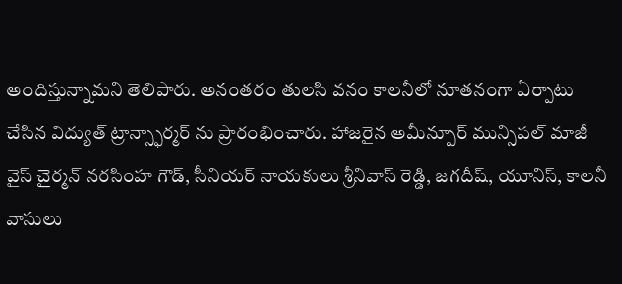అందిస్తున్నామని తెలిపారు. అనంతరం తులసి వనం కాలనీలో నూతనంగా ఏర్పాటు చేసిన విద్యుత్ ట్రాన్స్ఫార్మర్ ను ప్రారంభించారు. హాజరైన అమీన్పూర్ మున్సిపల్ మాజీ వైస్ చైర్మన్ నరసింహ గౌడ్, సీనియర్ నాయకులు శ్రీనివాస్ రెడ్డి, జగదీష్, యూనిస్, కాలనీ వాసులు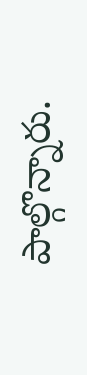పాల్గొన్నారు.